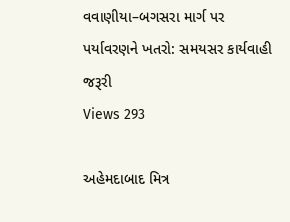વવાણીયા–બગસરા માર્ગ પર પર્યાવરણને ખતરો: સમયસર કાર્યવાહી જરૂરી
Views 293

અહેમદાબાદ મિત્ર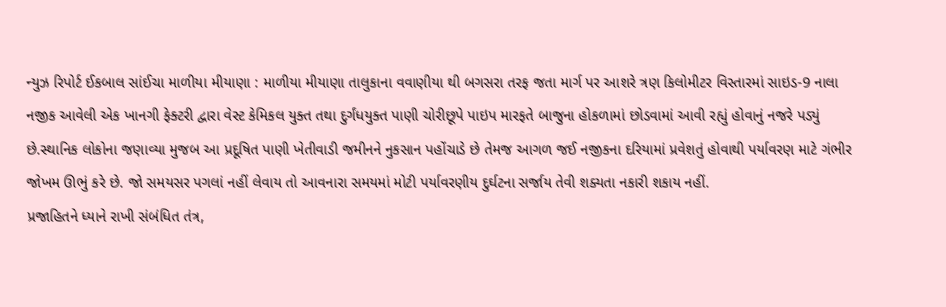ન્યુઝ રિપોર્ટ ઈકબાલ સાંઈચા માળીયા મીયાણા : માળીયા મીયાણા તાલુકાના વવાણીયા થી બગસરા તરફ જતા માર્ગ પર આશરે ત્રણ કિલોમીટર વિસ્તારમાં સાઇડ-9 નાલા નજીક આવેલી એક ખાનગી ફેક્ટરી દ્વારા વેસ્ટ કેમિકલ યુક્ત તથા દુર્ગંધયુક્ત પાણી ચોરીછૂપે પાઇપ મારફતે બાજુના હોકળામાં છોડવામાં આવી રહ્યું હોવાનું નજરે પડ્યું છે.સ્થાનિક લોકોના જણાવ્યા મુજબ આ પ્રદૂષિત પાણી ખેતીવાડી જમીનને નુકસાન પહોંચાડે છે તેમજ આગળ જઈ નજીકના દરિયામાં પ્રવેશતું હોવાથી પર્યાવરણ માટે ગંભીર જોખમ ઊભું કરે છે. જો સમયસર પગલાં નહીં લેવાય તો આવનારા સમયમાં મોટી પર્યાવરણીય દુર્ઘટના સર્જાય તેવી શક્યતા નકારી શકાય નહીં.
પ્રજાહિતને ધ્યાને રાખી સંબંધિત તંત્ર,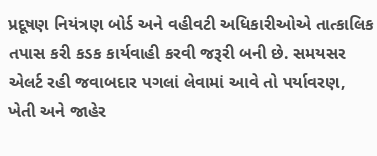પ્રદૂષણ નિયંત્રણ બોર્ડ અને વહીવટી અધિકારીઓએ તાત્કાલિક તપાસ કરી કડક કાર્યવાહી કરવી જરૂરી બની છે. સમયસર એલર્ટ રહી જવાબદાર પગલાં લેવામાં આવે તો પર્યાવરણ, ખેતી અને જાહેર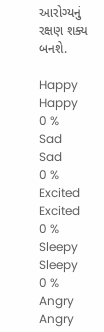આરોગ્યનું રક્ષણ શક્ય બનશે.

Happy
Happy
0 %
Sad
Sad
0 %
Excited
Excited
0 %
Sleepy
Sleepy
0 %
Angry
Angry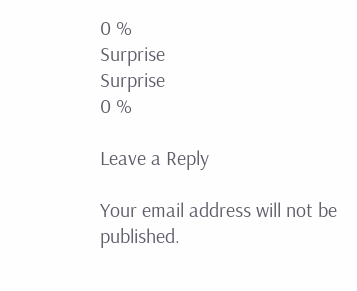0 %
Surprise
Surprise
0 %

Leave a Reply

Your email address will not be published.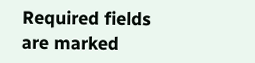Required fields are marked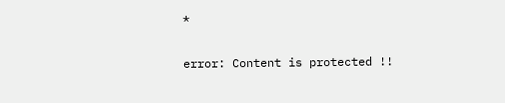*

error: Content is protected !!